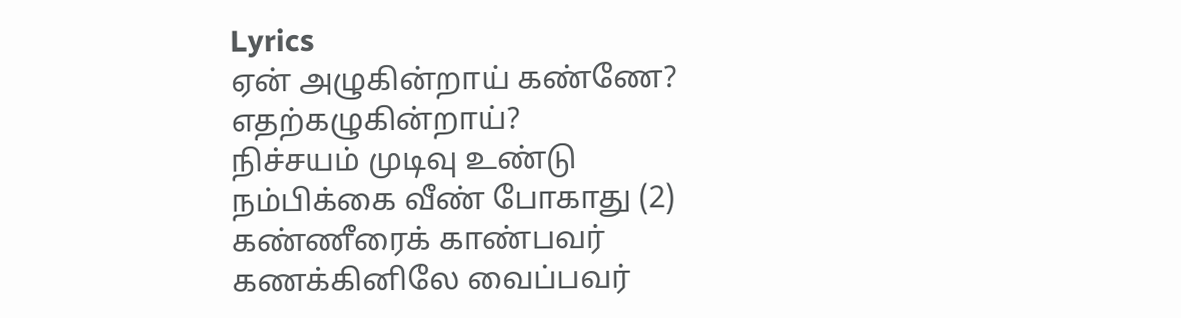Lyrics
ஏன் அழுகின்றாய் கண்ணே?
எதற்கழுகின்றாய்?
நிச்சயம் முடிவு உண்டு
நம்பிக்கை வீண் போகாது (2)
கண்ணீரைக் காண்பவர்
கணக்கினிலே வைப்பவர்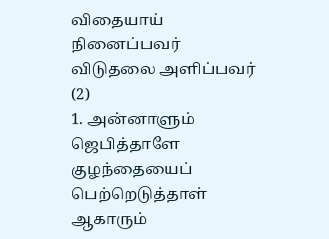விதையாய் நினைப்பவர்
விடுதலை அளிப்பவர் (2)
1. அன்னாளும் ஜெபித்தாளே குழந்தையைப் பெற்றெடுத்தாள்
ஆகாரும்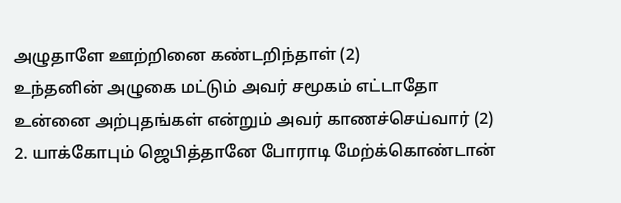அழுதாளே ஊற்றினை கண்டறிந்தாள் (2)
உந்தனின் அழுகை மட்டும் அவர் சமூகம் எட்டாதோ
உன்னை அற்புதங்கள் என்றும் அவர் காணச்செய்வார் (2)
2. யாக்கோபும் ஜெபித்தானே போராடி மேற்க்கொண்டான்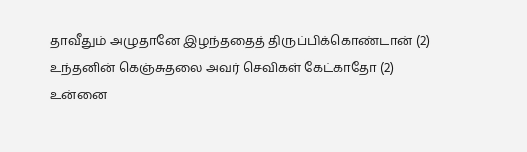தாவீதும் அழுதானே இழந்ததைத் திருப்பிக்கொண்டான் (2)
உந்தனின் கெஞ்சுதலை அவர் செவிகள் கேட்காதோ (2)
உன்னை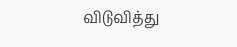விடுவித்து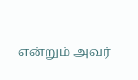என்றும் அவர்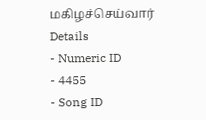மகிழச்செய்வார்
Details
- Numeric ID
- 4455
- Song ID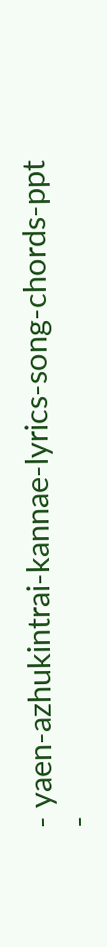- yaen-azhukintrai-kannae-lyrics-song-chords-ppt
-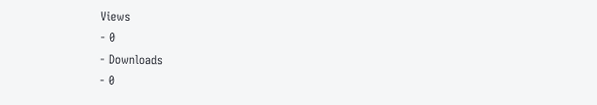Views
- 0
- Downloads
- 0